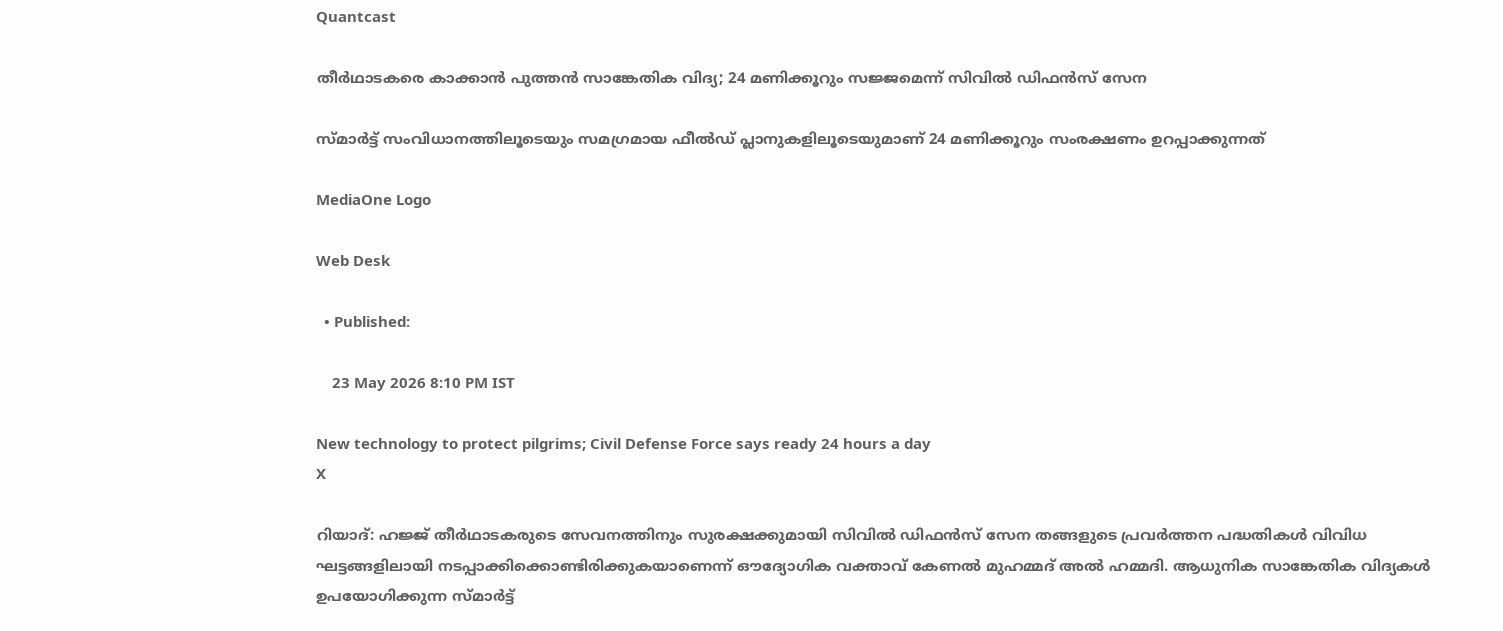Quantcast

തീർഥാടകരെ കാക്കാൻ പുത്തൻ സാങ്കേതിക വിദ്യ; 24 മണിക്കൂറും സജ്ജമെന്ന് സിവിൽ ഡിഫൻസ് സേന

സ്മാർട്ട് സംവിധാനത്തിലൂടെയും സമഗ്രമായ ഫീൽഡ് പ്ലാനുകളിലൂടെയുമാണ് 24 മണിക്കൂറും സംരക്ഷണം ഉറപ്പാക്കുന്നത്

MediaOne Logo

Web Desk

  • Published:

    23 May 2026 8:10 PM IST

New technology to protect pilgrims; Civil Defense Force says ready 24 hours a day
X

റിയാദ്: ഹജ്ജ് തീർഥാടകരുടെ സേവനത്തിനും സുരക്ഷക്കുമായി സിവിൽ ഡിഫൻസ് സേന തങ്ങളുടെ പ്രവർത്തന പദ്ധതികൾ വിവിധ ഘട്ടങ്ങളിലായി നടപ്പാക്കിക്കൊണ്ടിരിക്കുകയാണെന്ന് ഔദ്യോഗിക വക്താവ് കേണൽ മുഹമ്മദ് അൽ ഹമ്മദി. ആധുനിക സാങ്കേതിക വിദ്യകൾ ഉപയോഗിക്കുന്ന സ്മാർട്ട്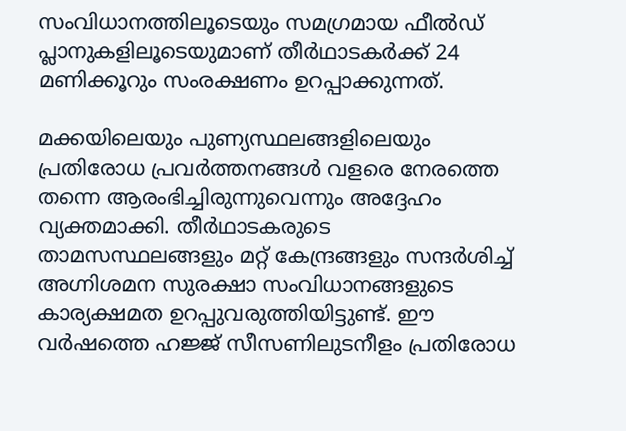സംവിധാനത്തിലൂടെയും സമഗ്രമായ ഫീൽഡ് പ്ലാനുകളിലൂടെയുമാണ് തീർഥാടകർക്ക് 24 മണിക്കൂറും സംരക്ഷണം ഉറപ്പാക്കുന്നത്.

മക്കയിലെയും പുണ്യസ്ഥലങ്ങളിലെയും പ്രതിരോധ പ്രവർത്തനങ്ങൾ വളരെ നേരത്തെ തന്നെ ആരംഭിച്ചിരുന്നുവെന്നും അദ്ദേഹം വ്യക്തമാക്കി. തീർഥാടകരുടെ താമസസ്ഥലങ്ങളും മറ്റ് കേന്ദ്രങ്ങളും സന്ദർശിച്ച് അഗ്നിശമന സുരക്ഷാ സംവിധാനങ്ങളുടെ കാര്യക്ഷമത ഉറപ്പുവരുത്തിയിട്ടുണ്ട്. ഈ വർഷത്തെ ഹജ്ജ് സീസണിലുടനീളം പ്രതിരോധ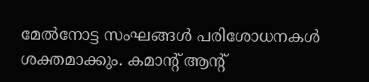മേൽനോട്ട സംഘങ്ങൾ പരിശോധനകൾ ശക്തമാക്കും. കമാൻ്റ് ആൻ്റ്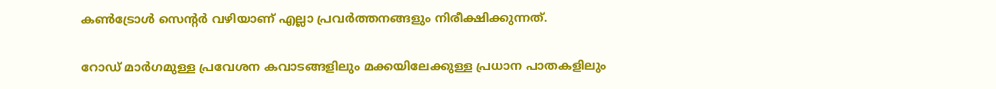കൺട്രോൾ സെന്റർ വഴിയാണ് എല്ലാ പ്രവർത്തനങ്ങളും നിരീക്ഷിക്കുന്നത്.

റോഡ് മാർഗമുള്ള പ്രവേശന കവാടങ്ങളിലും മക്കയിലേക്കുള്ള പ്രധാന പാതകളിലും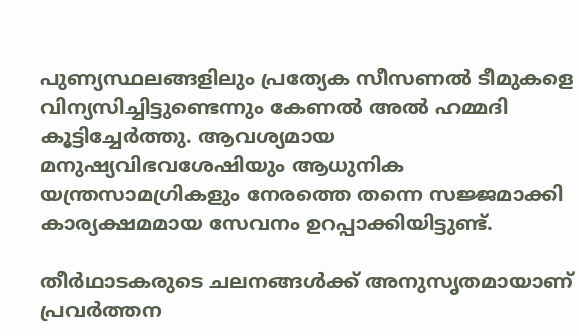പുണ്യസ്ഥലങ്ങളിലും പ്രത്യേക സീസണൽ ടീമുകളെ വിന്യസിച്ചിട്ടുണ്ടെന്നും കേണൽ അൽ ഹമ്മദി കൂട്ടിച്ചേർത്തു. ആവശ്യമായ മനുഷ്യവിഭവശേഷിയും ആധുനിക യന്ത്രസാമഗ്രികളും നേരത്തെ തന്നെ സജ്ജമാക്കി കാര്യക്ഷമമായ സേവനം ഉറപ്പാക്കിയിട്ടുണ്ട്.

തീർഥാടകരുടെ ചലനങ്ങൾക്ക് അനുസൃതമായാണ് പ്രവർത്തന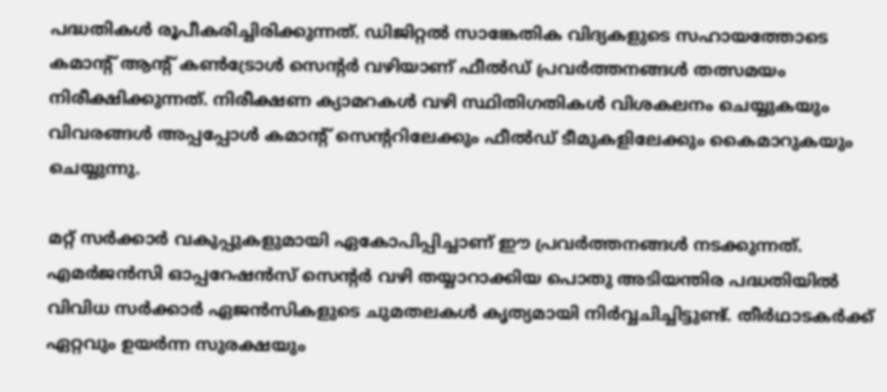പദ്ധതികൾ രൂപീകരിച്ചിരിക്കുന്നത്. ഡിജിറ്റൽ സാങ്കേതിക വിദ്യകളുടെ സഹായത്തോടെ കമാൻ്റ് ആൻ്റ് കൺട്രോൾ സെന്റർ വഴിയാണ് ഫീൽഡ് പ്രവർത്തനങ്ങൾ തത്സമയം നിരീക്ഷിക്കുന്നത്. നിരീക്ഷണ ക്യാമറകൾ വഴി സ്ഥിതിഗതികൾ വിശകലനം ചെയ്യുകയും വിവരങ്ങൾ അപ്പപ്പോൾ കമാൻ്റ് സെന്ററിലേക്കും ഫീൽഡ് ടീമുകളിലേക്കും കൈമാറുകയും ചെയ്യുന്നു.

മറ്റ് സർക്കാർ വകുപ്പുകളുമായി ഏകോപിപ്പിച്ചാണ് ഈ പ്രവർത്തനങ്ങൾ നടക്കുന്നത്. എമർജൻസി ഓപ്പറേഷൻസ് സെന്റർ വഴി തയ്യാറാക്കിയ പൊതു അടിയന്തിര പദ്ധതിയിൽ വിവിധ സർക്കാർ ഏജൻസികളുടെ ചുമതലകൾ കൃത്യമായി നിർവ്വചിച്ചിട്ടുണ്ട്. തീർഥാടകർക്ക് ഏറ്റവും ഉയർന്ന സുരക്ഷയും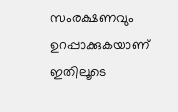സംരക്ഷണവും ഉറപ്പാക്കുകയാണ് ഇതിലൂടെ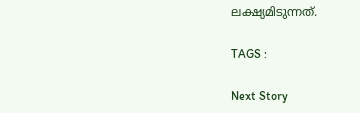ലക്ഷ്യമിടുന്നത്.

TAGS :

Next Story